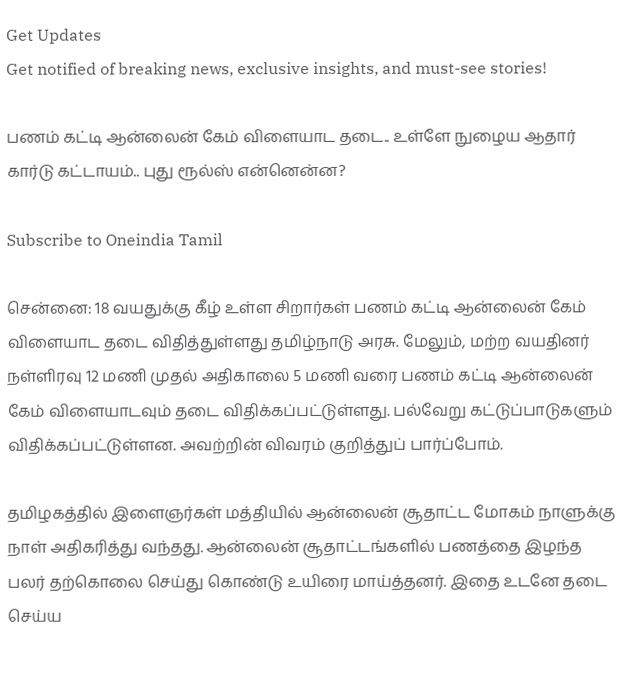Get Updates
Get notified of breaking news, exclusive insights, and must-see stories!

பணம் கட்டி ஆன்லைன் கேம் விளையாட தடை.. உள்ளே நுழைய ஆதார் கார்டு கட்டாயம்.. புது ரூல்ஸ் என்னென்ன?

Subscribe to Oneindia Tamil

சென்னை: 18 வயதுக்கு கீழ் உள்ள சிறார்கள் பணம் கட்டி ஆன்லைன் கேம் விளையாட தடை விதித்துள்ளது தமிழ்நாடு அரசு. மேலும், மற்ற வயதினர் நள்ளிரவு 12 மணி முதல் அதிகாலை 5 மணி வரை பணம் கட்டி ஆன்லைன் கேம் விளையாடவும் தடை விதிக்கப்பட்டுள்ளது. பல்வேறு கட்டுப்பாடுகளும் விதிக்கப்பட்டுள்ளன. அவற்றின் விவரம் குறித்துப் பார்ப்போம்.

தமிழகத்தில் இளைஞர்கள் மத்தியில் ஆன்லைன் சூதாட்ட மோகம் நாளுக்கு நாள் அதிகரித்து வந்தது. ஆன்லைன் சூதாட்டங்களில் பணத்தை இழந்த பலர் தற்கொலை செய்து கொண்டு உயிரை மாய்த்தனர். இதை உடனே தடை செய்ய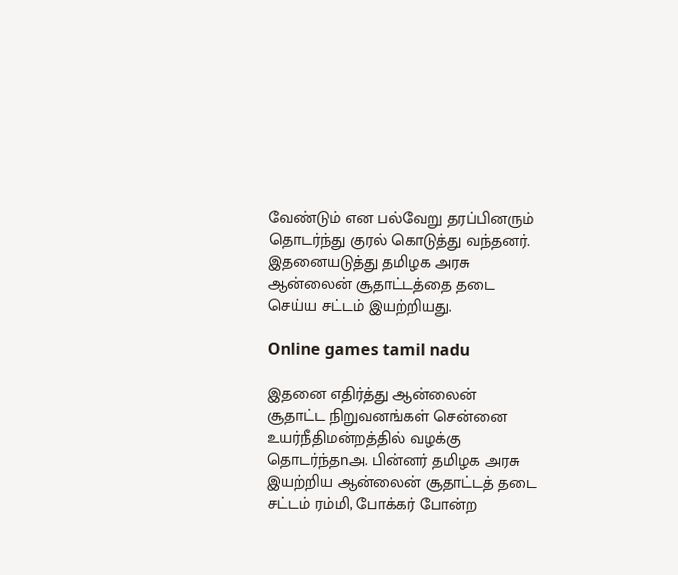வேண்டும் என பல்வேறு தரப்பினரும் தொடர்ந்து குரல் கொடுத்து வந்தனர். இதனையடுத்து தமிழக அரசு ஆன்லைன் சூதாட்டத்தை தடை செய்ய சட்டம் இயற்றியது.

Online games tamil nadu

இதனை எதிர்த்து ஆன்லைன் சூதாட்ட நிறுவனங்கள் சென்னை உயர்நீதிமன்றத்தில் வழக்கு தொடர்ந்தnஅ. பின்னர் தமிழக அரசு இயற்றிய ஆன்லைன் சூதாட்டத் தடை சட்டம் ரம்மி, போக்கர் போன்ற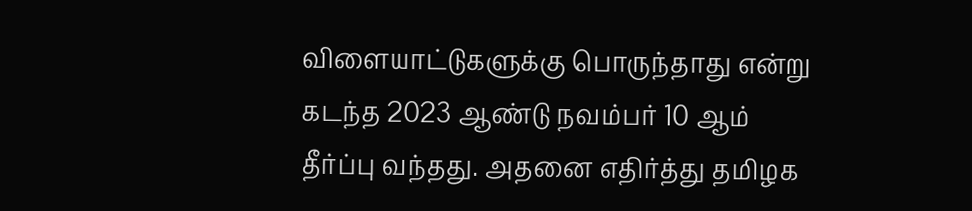விளையாட்டுகளுக்கு பொருந்தாது என்று கடந்த 2023 ஆண்டு நவம்பர் 10 ஆம் தீர்ப்பு வந்தது. அதனை எதிர்த்து தமிழக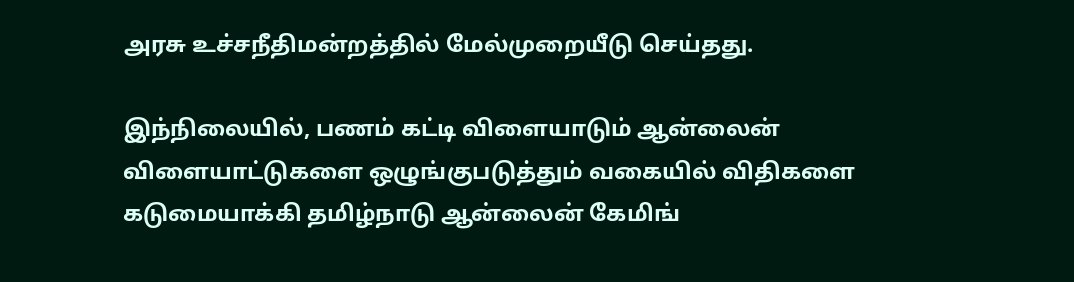அரசு உச்சநீதிமன்றத்தில் மேல்முறையீடு செய்தது.

இந்நிலையில், பணம் கட்டி விளையாடும் ஆன்லைன் விளையாட்டுகளை ஒழுங்குபடுத்தும் வகையில் விதிகளை கடுமையாக்கி தமிழ்நாடு ஆன்லைன் கேமிங்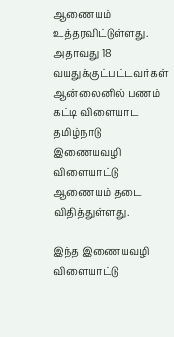ஆணையம் உத்தரவிட்டுள்ளது. அதாவது 18 வயதுக்குட்பட்டவர்கள் ஆன்லைனில் பணம் கட்டி விளையாட தமிழ்நாடு இணையவழி விளையாட்டு ஆணையம் தடை விதித்துள்ளது.

இந்த இணையவழி விளையாட்டு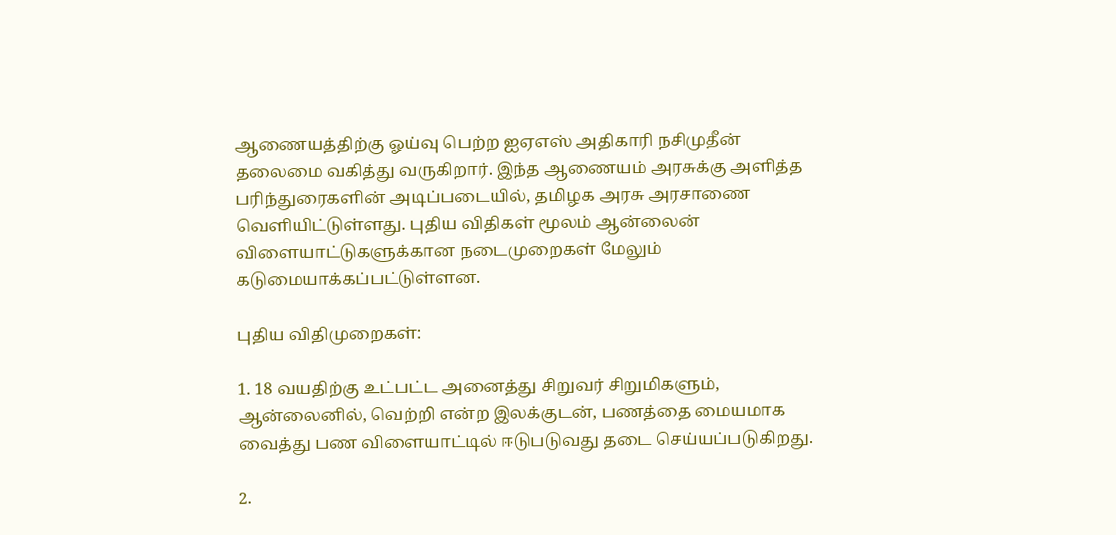ஆணையத்திற்கு ஓய்வு பெற்ற ஐஏஎஸ் அதிகாரி நசிமுதீன் தலைமை வகித்து வருகிறார். இந்த ஆணையம் அரசுக்கு அளித்த பரிந்துரைகளின் அடிப்படையில், தமிழக அரசு அரசாணை வெளியிட்டுள்ளது. புதிய விதிகள் மூலம் ஆன்லைன் விளையாட்டுகளுக்கான நடைமுறைகள் மேலும் கடுமையாக்கப்பட்டுள்ளன.

புதிய விதிமுறைகள்:

1. 18 வயதிற்கு உட்பட்ட அனைத்து சிறுவர் சிறுமிகளும், ஆன்லைனில், வெற்றி என்ற இலக்குடன், பணத்தை மையமாக வைத்து பண விளையாட்டில் ஈடுபடுவது தடை செய்யப்படுகிறது.

2.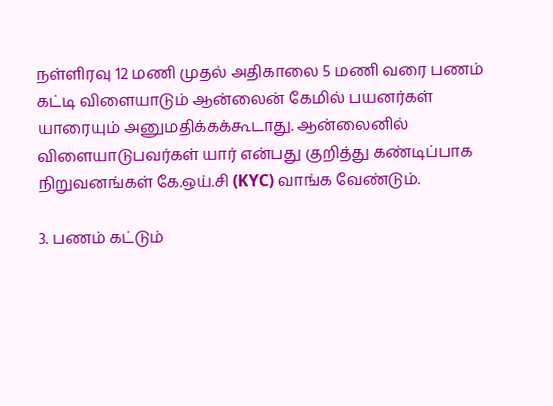நள்ளிரவு 12 மணி முதல் அதிகாலை 5 மணி வரை பணம் கட்டி விளையாடும் ஆன்லைன் கேமில் பயனர்கள் யாரையும் அனுமதிக்கக்கூடாது. ஆன்லைனில் விளையாடுபவர்கள் யார் என்பது குறித்து கண்டிப்பாக நிறுவனங்கள் கே.ஒய்.சி (KYC) வாங்க வேண்டும்.

3. பணம் கட்டும்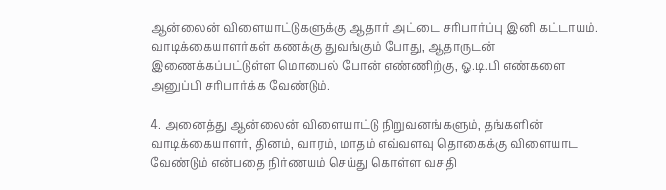ஆன்லைன் விளையாட்டுகளுக்கு ஆதார் அட்டை சரிபார்ப்பு இனி கட்டாயம். வாடிக்கையாளர்கள் கணக்கு துவங்கும் போது, ஆதாருடன் இணைக்கப்பட்டுள்ள மொபைல் போன் எண்ணிற்கு, ஓ.டி.பி எண்களை அனுப்பி சரிபார்க்க வேண்டும்.

4. அனைத்து ஆன்லைன் விளையாட்டு நிறுவனங்களும், தங்களின் வாடிக்கையாளர், தினம், வாரம், மாதம் எவ்வளவு தொகைக்கு விளையாட வேண்டும் என்பதை நிர்ணயம் செய்து கொள்ள வசதி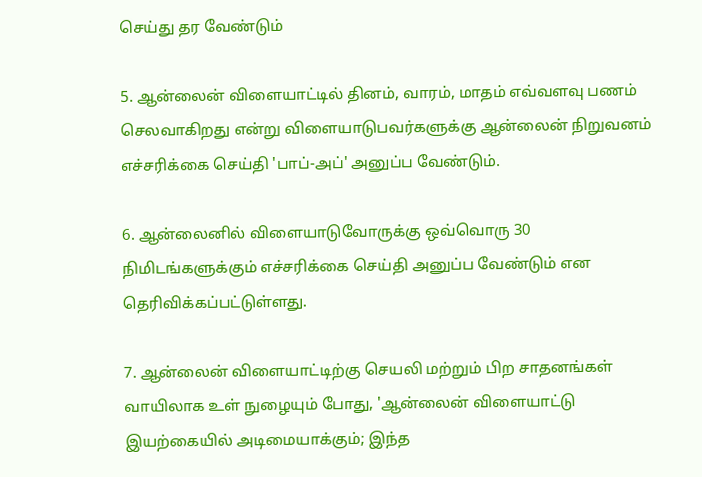செய்து தர வேண்டும்

5. ஆன்லைன் விளையாட்டில் தினம், வாரம், மாதம் எவ்வளவு பணம் செலவாகிறது என்று விளையாடுபவர்களுக்கு ஆன்லைன் நிறுவனம் எச்சரிக்கை செய்தி 'பாப்-அப்' அனுப்ப வேண்டும்.

6. ஆன்லைனில் விளையாடுவோருக்கு ஒவ்வொரு 30 நிமிடங்களுக்கும் எச்சரிக்கை செய்தி அனுப்ப வேண்டும் என தெரிவிக்கப்பட்டுள்ளது.

7. ஆன்லைன் விளையாட்டிற்கு செயலி மற்றும் பிற சாதனங்கள் வாயிலாக உள் நுழையும் போது, 'ஆன்லைன் விளையாட்டு இயற்கையில் அடிமையாக்கும்; இந்த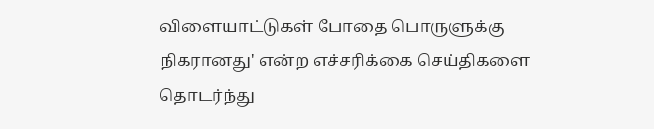விளையாட்டுகள் போதை பொருளுக்கு நிகரானது' என்ற எச்சரிக்கை செய்திகளை தொடர்ந்து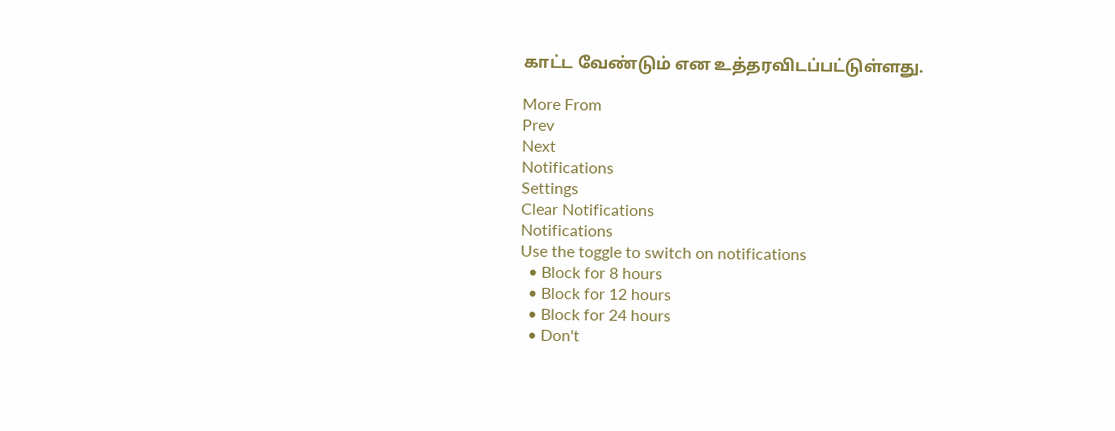காட்ட வேண்டும் என உத்தரவிடப்பட்டுள்ளது.

More From
Prev
Next
Notifications
Settings
Clear Notifications
Notifications
Use the toggle to switch on notifications
  • Block for 8 hours
  • Block for 12 hours
  • Block for 24 hours
  • Don't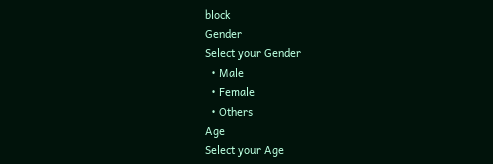block
Gender
Select your Gender
  • Male
  • Female
  • Others
Age
Select your Age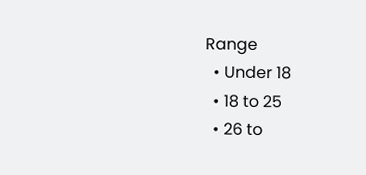Range
  • Under 18
  • 18 to 25
  • 26 to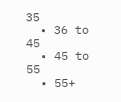35
  • 36 to 45
  • 45 to 55
  • 55+